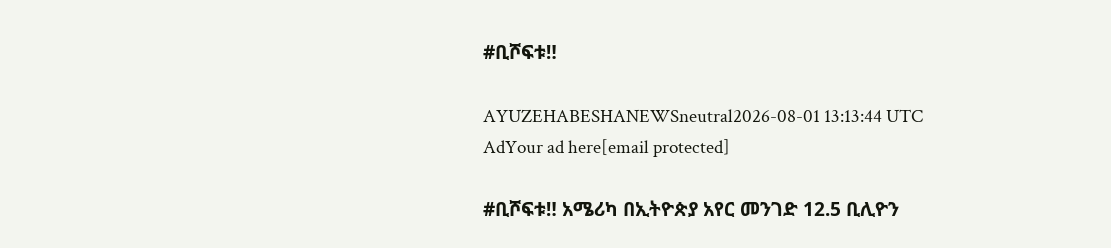#ቢሾፍቱ‼

AYUZEHABESHANEWSneutral2026-08-01 13:13:44 UTC
AdYour ad here[email protected]

#ቢሾፍቱ‼ አሜሪካ በኢትዮጵያ አየር መንገድ 12.5 ቢሊዮን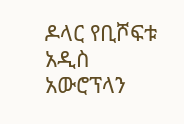ዶላር የቢሾፍቱ አዲስ አውሮፕላን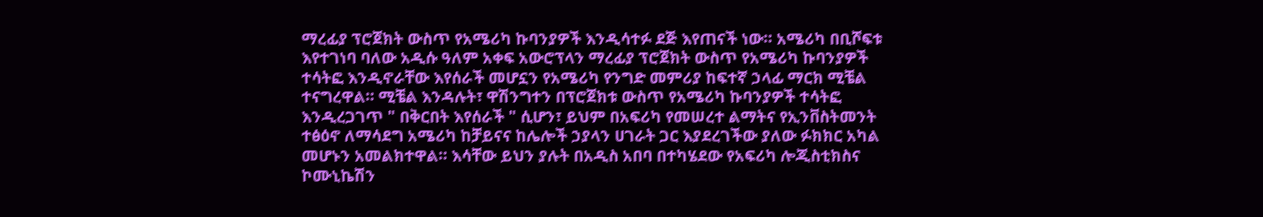ማረፊያ ፕሮጀክት ውስጥ የአሜሪካ ኩባንያዎች እንዲሳተፉ ደጅ እየጠናች ነው። አሜሪካ በቢሾፍቱ እየተገነባ ባለው አዲሱ ዓለም አቀፍ አውሮፕላን ማረፊያ ፕሮጀክት ውስጥ የአሜሪካ ኩባንያዎች ተሳትፎ እንዲኖራቸው እየሰራች መሆኗን የአሜሪካ የንግድ መምሪያ ከፍተኛ ኃላፊ ማርክ ሚቼል ተናግረዋል። ሚቼል እንዳሉት፣ ዋሽንግተን በፕሮጀክቱ ውስጥ የአሜሪካ ኩባንያዎች ተሳትፎ እንዲረጋገጥ " በቅርበት እየሰራች " ሲሆን፣ ይህም በአፍሪካ የመሠረተ ልማትና የኢንቨስትመንት ተፅዕኖ ለማሳደግ አሜሪካ ከቻይናና ከሌሎች ኃያላን ሀገራት ጋር እያደረገችው ያለው ፉክክር አካል መሆኑን አመልክተዋል። እሳቸው ይህን ያሉት በአዲስ አበባ በተካሄደው የአፍሪካ ሎጂስቲክስና ኮሙኒኬሽን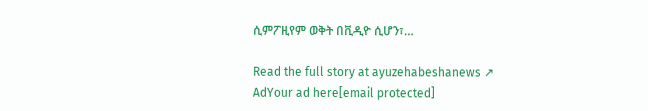ሲምፖዚየም ወቅት በቪዲዮ ሲሆን፣…

Read the full story at ayuzehabeshanews ↗
AdYour ad here[email protected]